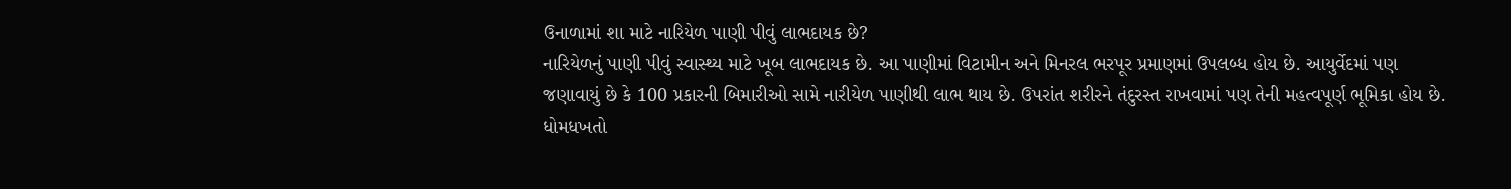ઉનાળામાં શા માટે નારિયેળ પાણી પીવું લાભદાયક છે?
નારિયેળનું પાણી પીવું સ્વાસ્થ્ય માટે ખૂબ લાભદાયક છે. આ પાણીમાં વિટામીન અને મિનરલ ભરપૂર પ્રમાણમાં ઉપલબ્ધ હોય છે. આયુર્વેદમાં પણ જણાવાયું છે કે 100 પ્રકારની બિમારીઓ સામે નારીયેળ પાણીથી લાભ થાય છે. ઉપરાંત શરીરને તંદુરસ્ત રાખવામાં પણ તેની મહત્વપૂર્ણ ભૂમિકા હોય છે.
ધોમધખતો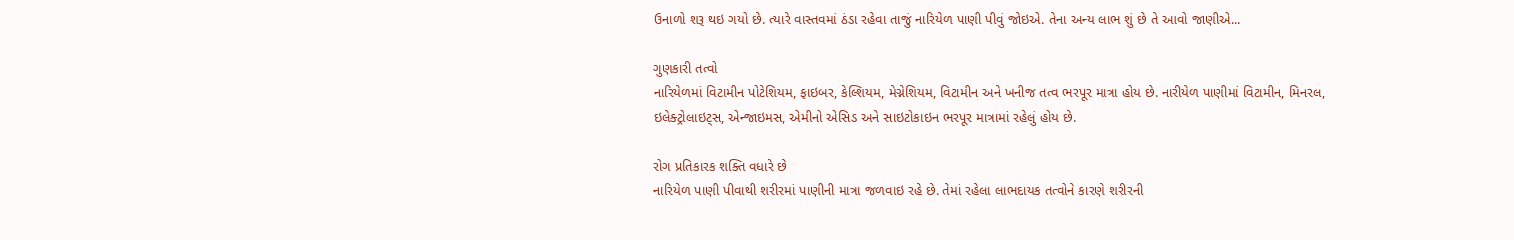ઉનાળો શરૂ થઇ ગયો છે. ત્યારે વાસ્તવમાં ઠંડા રહેવા તાજું નારિયેળ પાણી પીવું જોઇએ. તેના અન્ય લાભ શું છે તે આવો જાણીએ...

ગુણકારી તત્વો
નારિયેળમાં વિટામીન પોટેશિયમ, ફાઇબર, કેલ્શિયમ, મેગ્નેશિયમ, વિટામીન અને ખનીજ તત્વ ભરપૂર માત્રા હોય છે. નારીયેળ પાણીમાં વિટામીન, મિનરલ, ઇલેક્ટ્રોલાઇટ્સ, એન્જાઇમસ, એમીનો એસિડ અને સાઇટોકાઇન ભરપૂર માત્રામાં રહેલું હોય છે.

રોગ પ્રતિકારક શક્તિ વધારે છે
નારિયેળ પાણી પીવાથી શરીરમાં પાણીની માત્રા જળવાઇ રહે છે. તેમાં રહેલા લાભદાયક તત્વોને કારણે શરીરની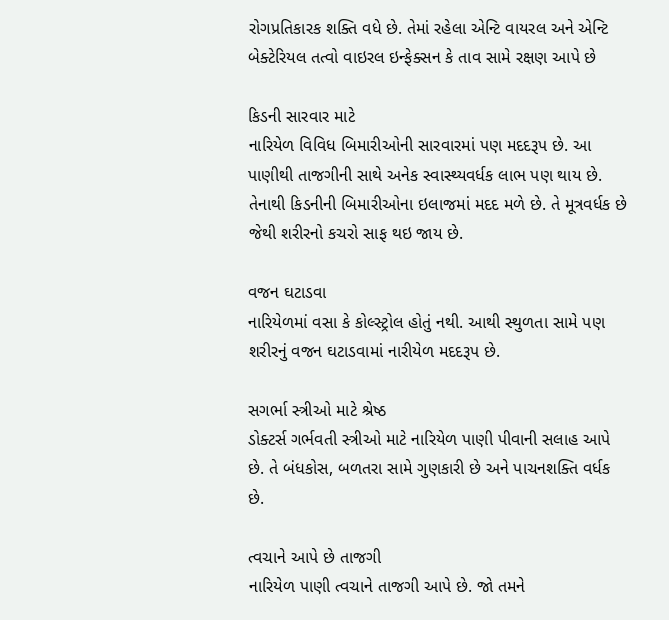રોગપ્રતિકારક શક્તિ વધે છે. તેમાં રહેલા એન્ટિ વાયરલ અને એન્ટિ બેક્ટેરિયલ તત્વો વાઇરલ ઇન્ફેક્સન કે તાવ સામે રક્ષણ આપે છે

કિડની સારવાર માટે
નારિયેળ વિવિધ બિમારીઓની સારવારમાં પણ મદદરૂપ છે. આ પાણીથી તાજગીની સાથે અનેક સ્વાસ્થ્યવર્ધક લાભ પણ થાય છે. તેનાથી કિડનીની બિમારીઓના ઇલાજમાં મદદ મળે છે. તે મૂત્રવર્ધક છે જેથી શરીરનો કચરો સાફ થઇ જાય છે.

વજન ઘટાડવા
નારિયેળમાં વસા કે કોલ્સ્ટ્રોલ હોતું નથી. આથી સ્થુળતા સામે પણ શરીરનું વજન ઘટાડવામાં નારીયેળ મદદરૂપ છે.

સગર્ભા સ્ત્રીઓ માટે શ્રેષ્ઠ
ડોક્ટર્સ ગર્ભવતી સ્ત્રીઓ માટે નારિયેળ પાણી પીવાની સલાહ આપે છે. તે બંધકોસ, બળતરા સામે ગુણકારી છે અને પાચનશક્તિ વર્ધક છે.

ત્વચાને આપે છે તાજગી
નારિયેળ પાણી ત્વચાને તાજગી આપે છે. જો તમને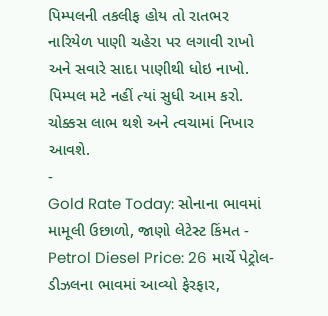પિમ્પલની તકલીફ હોય તો રાતભર નારિયેળ પાણી ચહેરા પર લગાવી રાખો અને સવારે સાદા પાણીથી ધોઇ નાખો. પિમ્પલ મટે નહીં ત્યાં સુધી આમ કરો. ચોક્કસ લાભ થશે અને ત્વચામાં નિખાર આવશે.
-
Gold Rate Today: સોનાના ભાવમાં મામૂલી ઉછાળો, જાણો લેટેસ્ટ કિંમત -
Petrol Diesel Price: 26 માર્ચે પેટ્રોલ-ડીઝલના ભાવમાં આવ્યો ફેરફાર,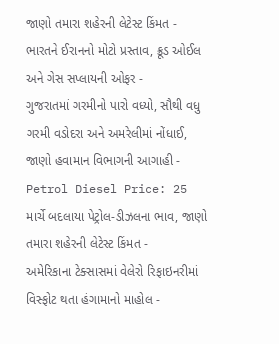જાણો તમારા શહેરની લેટેસ્ટ કિંમત -
ભારતને ઈરાનનો મોટો પ્રસ્તાવ, ક્રૂડ ઓઈલ અને ગેસ સપ્લાયની ઓફર -
ગુજરાતમાં ગરમીનો પારો વધ્યો, સૌથી વધુ ગરમી વડોદરા અને અમરેલીમાં નોંધાઈ, જાણો હવામાન વિભાગની આગાહી -
Petrol Diesel Price: 25 માર્ચે બદલાયા પેટ્રોલ-ડીઝલના ભાવ, જાણો તમારા શહેરની લેટેસ્ટ કિંમત -
અમેરિકાના ટેક્સાસમાં વેલેરો રિફાઇનરીમાં વિસ્ફોટ થતા હંગામાનો માહોલ -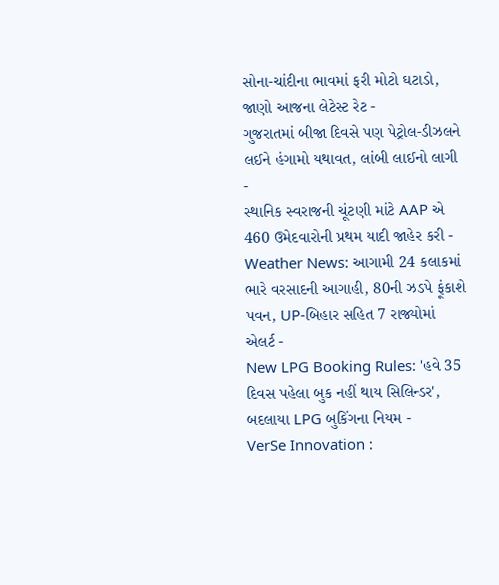સોના-ચાંદીના ભાવમાં ફરી મોટો ઘટાડો, જાણો આજના લેટેસ્ટ રેટ -
ગુજરાતમાં બીજા દિવસે પણ પેટ્રોલ-ડીઝલને લઈને હંગામો યથાવત, લાંબી લાઈનો લાગી -
સ્થાનિક સ્વરાજની ચૂંટણી માંટે AAP એ 460 ઉમેદવારોની પ્રથમ યાદી જાહેર કરી -
Weather News: આગામી 24 કલાકમાં ભારે વરસાદની આગાહી, 80ની ઝડપે ફૂંકાશે પવન, UP-બિહાર સહિત 7 રાજ્યોમાં એલર્ટ -
New LPG Booking Rules: 'હવે 35 દિવસ પહેલા બુક નહીં થાય સિલિન્ડર', બદલાયા LPG બુકિંગના નિયમ -
VerSe Innovation :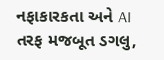નફાકારકતા અને AI તરફ મજબૂત ડગલુ,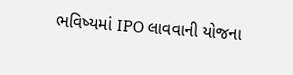ભવિષ્યમાં IPO લાવવાની યોજના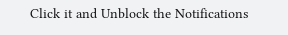Click it and Unblock the Notifications